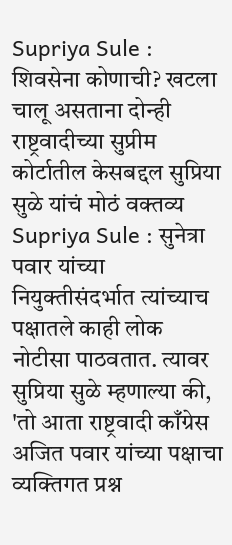Supriya Sule : शिवसेना कोणाची? खटला चालू असताना दोन्ही राष्ट्रवादीच्या सुप्रीम कोर्टातील केसबद्दल सुप्रिया सुळे यांचं मोठं वक्तव्य
Supriya Sule : सुनेत्रा पवार यांच्या नियुक्तीसंदर्भात त्यांच्याच पक्षातले काही लोक नोटीसा पाठवतात. त्यावर सुप्रिया सुळे म्हणाल्या की, 'तो आता राष्ट्रवादी काँग्रेस अजित पवार यांच्या पक्षाचा व्यक्तिगत प्रश्न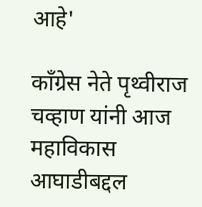आहे'

काँग्रेस नेते पृथ्वीराज चव्हाण यांनी आज महाविकास आघाडीबद्दल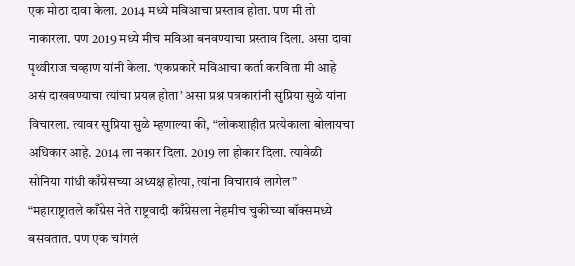एक मोठा दावा केला. 2014 मध्ये मविआचा प्रस्ताव होता. पण मी तो नाकारला. पण 2019 मध्ये मीच मविआ बनवण्याचा प्रस्ताव दिला. असा दावा पृथ्वीराज चव्हाण यांनी केला. ‘एकप्रकारे मविआचा कर्ता करविता मी आहे असं दाखवण्याचा त्यांचा प्रयत्न होता’ असा प्रश्न पत्रकारांनी सुप्रिया सुळे यांना विचारला. त्यावर सुप्रिया सुळे म्हणाल्या की, “लोकशाहीत प्रत्येकाला बोलायचा अधिकार आहे. 2014 ला नकार दिला. 2019 ला होकार दिला. त्यावेळी सोनिया गांधी काँग्रेसच्या अध्यक्ष होत्या, त्यांना विचारावं लागेल”
“महाराष्ट्रातले काँग्रेस नेते राष्ट्रवादी काँग्रेसला नेहमीच चुकीच्या बॉक्समध्ये बसवतात. पण एक चांगलं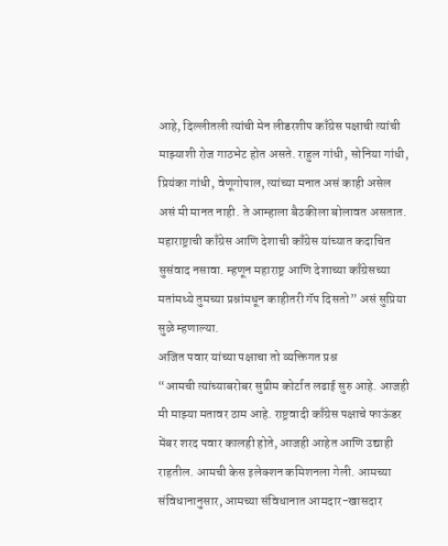आहे, दिल्लीतली त्यांची मेन लीडरशीप काँग्रेस पक्षाची त्यांची माझ्याशी रोज गाठभेट होत असते. राहुल गांधी, सोनिया गांधी, प्रियंका गांधी, वेणूगोपाल, त्यांच्या मनात असं काही असेल असं मी मानत नाही. ते आम्हाला बैठकीला बोलावत असतात. महाराष्ट्राची काँग्रेस आणि देशाची काँग्रेस यांच्यात कदाचित सुसंवाद नसावा. म्हणून महाराष्ट्र आणि देशाच्या काँग्रेसच्या मतांमध्ये तुमच्या प्रश्नांमधून काहीतरी गॅप दिसतो” असं सुप्रिया सुळे म्हणाल्या.
अजित पवार यांच्या पक्षाचा तो व्यक्तिगत प्रश्न
“आमची त्यांच्याबरोबर सुप्रीम कोर्टात लढाई सुरु आहे. आजही मी माझ्या मतावर ठाम आहे. राष्ट्रवादी काँग्रेस पक्षाचे फाऊंडर मेंबर शरद पवार कालही होते, आजही आहेत आणि उद्याही राहतील. आमची केस इलेक्शन कमिशनला गेली. आमच्या संविधानानुसार, आमच्या संविधानात आमदार-खासदार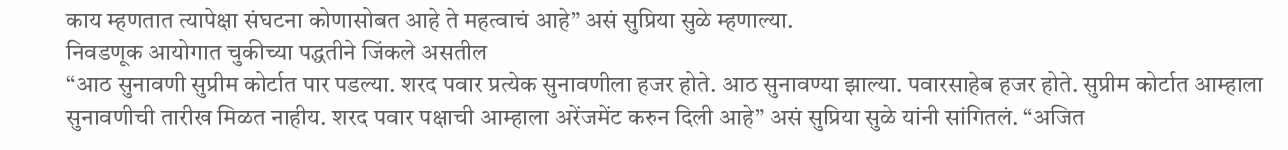काय म्हणतात त्यापेक्षा संघटना कोणासोबत आहे ते महत्वाचं आहे” असं सुप्रिया सुळे म्हणाल्या.
निवडणूक आयोगात चुकीच्या पद्धतीने जिंकले असतील
“आठ सुनावणी सुप्रीम कोर्टात पार पडल्या. शरद पवार प्रत्येक सुनावणीला हजर होते. आठ सुनावण्या झाल्या. पवारसाहेब हजर होते. सुप्रीम कोर्टात आम्हाला सुनावणीची तारीख मिळत नाहीय. शरद पवार पक्षाची आम्हाला अरेंजमेंट करुन दिली आहे” असं सुप्रिया सुळे यांनी सांगितलं. “अजित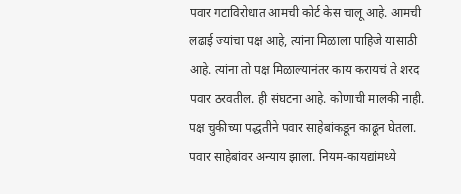पवार गटाविरोधात आमची कोर्ट केस चालू आहे. आमची लढाई ज्यांचा पक्ष आहे, त्यांना मिळाला पाहिजे यासाठी आहे. त्यांना तो पक्ष मिळाल्यानंतर काय करायचं ते शरद पवार ठरवतील. ही संघटना आहे. कोणाची मालकी नाही. पक्ष चुकीच्या पद्धतीने पवार साहेबांकडून काढून घेतला. पवार साहेबांवर अन्याय झाला. नियम-कायद्यांमध्ये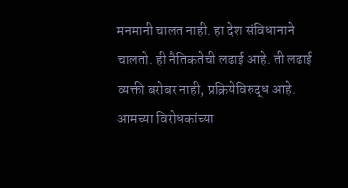मनमानी चालत नाही. हा देश संविधानाने चालतो. ही नैतिकतेची लढाई आहे. ती लढाई व्यक्ती बरोबर नाही, प्रक्रियेविरुद्ध आहे. आमच्या विरोधकांच्या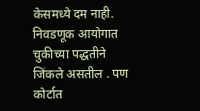केसमध्ये दम नाही. निवडणूक आयोगात चुकीच्या पद्धतीने जिंकले असतील . पण कोर्टात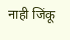नाही जिंकू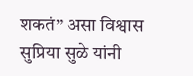शकतं” असा विश्वास सुप्रिया सुळे यांनी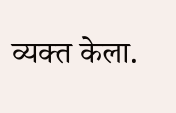व्यक्त केला.